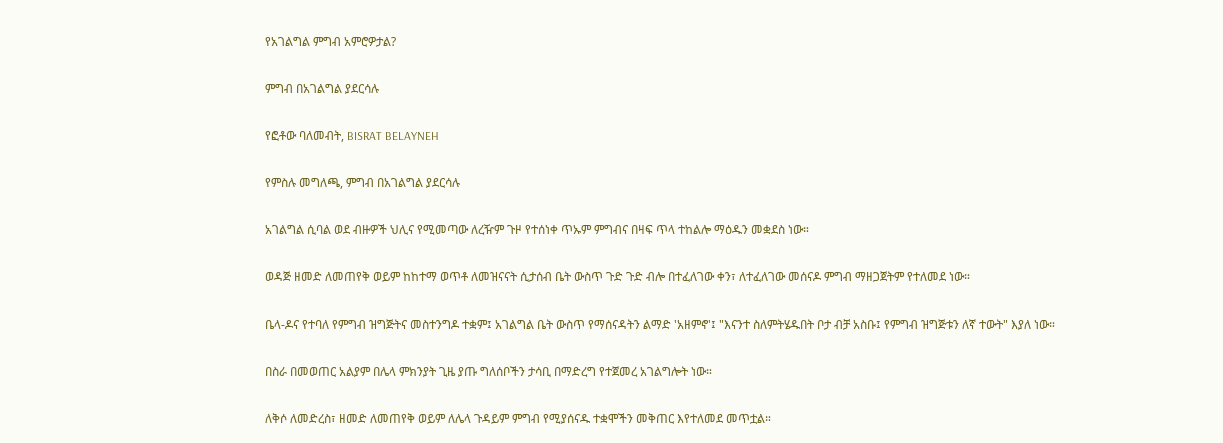የአገልግል ምግብ አምሮዎታል?

ምግብ በአገልግል ያደርሳሉ

የፎቶው ባለመብት, BISRAT BELAYNEH

የምስሉ መግለጫ, ምግብ በአገልግል ያደርሳሉ

አገልግል ሲባል ወደ ብዙዎች ህሊና የሚመጣው ለረዥም ጉዞ የተሰነቀ ጥኡም ምግብና በዛፍ ጥላ ተከልሎ ማዕዱን መቋደስ ነው።

ወዳጅ ዘመድ ለመጠየቅ ወይም ከከተማ ወጥቶ ለመዝናናት ሲታሰብ ቤት ውስጥ ጉድ ጉድ ብሎ በተፈለገው ቀን፣ ለተፈለገው መሰናዶ ምግብ ማዘጋጀትም የተለመደ ነው።

ቤላ-ዶና የተባለ የምግብ ዝግጅትና መስተንግዶ ተቋም፤ አገልግል ቤት ውስጥ የማሰናዳትን ልማድ 'አዘምኖ'፤ "እናንተ ስለምትሄዱበት ቦታ ብቻ አስቡ፤ የምግብ ዝግጅቱን ለኛ ተውት" እያለ ነው።

በስራ በመወጠር አልያም በሌላ ምክንያት ጊዜ ያጡ ግለሰቦችን ታሳቢ በማድረግ የተጀመረ አገልግሎት ነው።

ለቅሶ ለመድረስ፣ ዘመድ ለመጠየቅ ወይም ለሌላ ጉዳይም ምግብ የሚያሰናዱ ተቋሞችን መቅጠር እየተለመደ መጥቷል።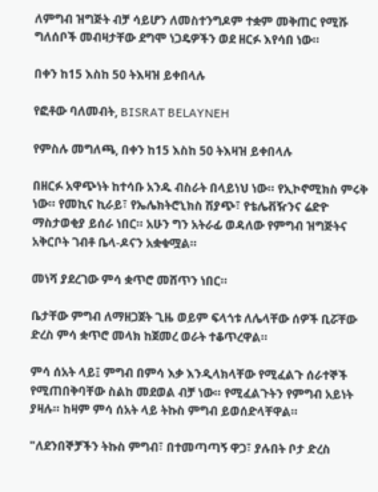ለምግብ ዝግጅት ብቻ ሳይሆን ለመስተንግዶም ተቋም መቅጠር የሚሹ ግለሰቦች መብዛታቸው ደግሞ ነጋዴዎችን ወደ ዘርፉ እየሳበ ነው።

በቀን ከ15 እስከ 50 ትእዛዝ ይቀበላሉ

የፎቶው ባለመብት, BISRAT BELAYNEH

የምስሉ መግለጫ, በቀን ከ15 እስከ 50 ትእዛዝ ይቀበላሉ

በዘርፉ አዋጭነት ከተሳቡ አንዱ ብስራት በላይነህ ነው። የኢኮኖሚክስ ምሩቅ ነው። የመኪና ኪራይ፣ የኤሌክትሮኒክስ ሽያጭ፣ የቴሌቭዥንና ሬድዮ ማስታወቂያ ይሰራ ነበር። አሁን ግን አትራፊ ወዳለው የምግብ ዝግጅትና አቅርቦት ገብቶ ቤላ-ዶናን አቋቁሟል።

መነሻ ያደረገው ምሳ ቋጥሮ መሸጥን ነበር።

ቤታቸው ምግብ ለማዘጋጀት ጊዜ ወይም ፍላጎቱ ለሌላቸው ሰዎች ቢሯቸው ድረስ ምሳ ቋጥሮ መላክ ከጀመረ ወራት ተቆጥረዋል።

ምሳ ሰአት ላይ፤ ምግብ በምሳ እቃ እንዲላክላቸው የሚፈልጉ ሰራተኞች የሚጠበቅባቸው ስልከ መደወል ብቻ ነው። የሚፈልጉትን የምግብ አይነት ያዛሉ። ከዛም ምሳ ሰአት ላይ ትኩስ ምግብ ይወሰድላቸዋል።

"ለደንበኞቻችን ትኩስ ምግብ፣ በተመጣጣኝ ዋጋ፣ ያሉበት ቦታ ድረስ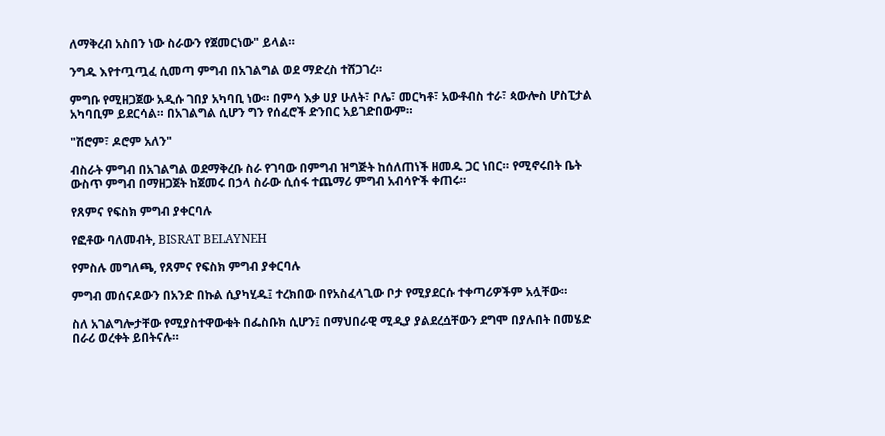ለማቅረብ አስበን ነው ስራውን የጀመርነው" ይላል።

ንግዱ እየተጧጧፈ ሲመጣ ምግብ በአገልግል ወደ ማድረስ ተሸጋገረ።

ምግቡ የሚዘጋጀው አዲሱ ገበያ አካባቢ ነው። በምሳ እቃ ሀያ ሁለት፣ ቦሌ፣ መርካቶ፣ አውቶብስ ተራ፣ ጳውሎስ ሆስፒታል አካባቢም ይደርሳል። በአገልግል ሲሆን ግን የሰፈሮች ድንበር አይገድበውም።

"ሽሮም፣ ዶሮም አለን"

ብስራት ምግብ በአገልግል ወደማቅረቡ ስራ የገባው በምግብ ዝግጅት ከሰለጠነች ዘመዱ ጋር ነበር። የሚኖሩበት ቤት ውስጥ ምግብ በማዘጋጀት ከጀመሩ በኃላ ስራው ሲሰፋ ተጨማሪ ምግብ አብሳዮች ቀጠሩ።

የጸምና የፍስክ ምግብ ያቀርባሉ

የፎቶው ባለመብት, BISRAT BELAYNEH

የምስሉ መግለጫ, የጸምና የፍስክ ምግብ ያቀርባሉ

ምግብ መሰናዶውን በአንድ በኩል ሲያካሂዱ፤ ተረክበው በየአስፈላጊው ቦታ የሚያደርሱ ተቀጣሪዎችም አሏቸው።

ስለ አገልግሎታቸው የሚያስተዋውቁት በፌስቡክ ሲሆን፤ በማህበራዊ ሚዲያ ያልደረሷቸውን ደግሞ በያሉበት በመሄድ በራሪ ወረቀት ይበትናሉ።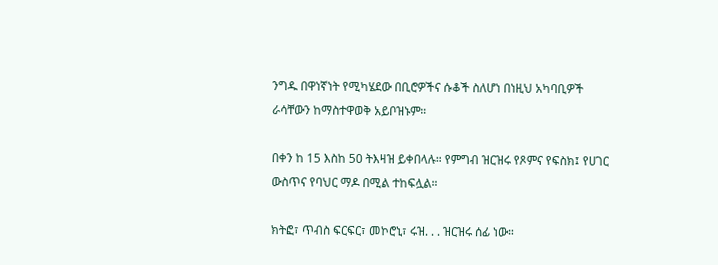ንግዱ በዋነኛነት የሚካሄደው በቢሮዎችና ሱቆች ስለሆነ በነዚህ አካባቢዎች ራሳቸውን ከማስተዋወቅ አይቦዝኑም።

በቀን ከ 15 እስከ 50 ትእዛዝ ይቀበላሉ። የምግብ ዝርዝሩ የጾምና የፍስክ፤ የሀገር ውስጥና የባህር ማዶ በሚል ተከፍሏል።

ክትፎ፣ ጥብስ ፍርፍር፣ መኮሮኒ፣ ሩዝ. . . ዝርዝሩ ሰፊ ነው።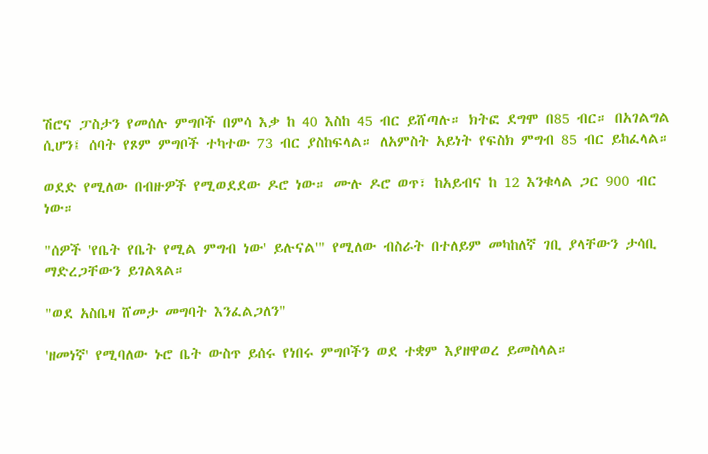ሽሮና ፓስታን የመሰሉ ምግቦች በምሳ እቃ ከ 40 እስከ 45 ብር ይሸጣሉ። ክትፎ ደግሞ በ85 ብር። በአገልግል ሲሆን፤ ሰባት የጾም ምግቦች ተካተው 73 ብር ያስከፍላል። ለአምስት አይነት የፍስክ ምግብ 85 ብር ይከፈላል።

ወደድ የሚለው በብዙዎች የሚወደደው ዶሮ ነው። ሙሉ ዶሮ ወጥ፣ ከአይብና ከ 12 እንቁላል ጋር 900 ብር ነው።

"ሰዎች 'የቤት የቤት የሚል ምግብ ነው' ይሉናል'" የሚለው ብስራት በተለይም መካከለኛ ገቢ ያላቸውን ታሳቢ ማድረጋቸውን ይገልጻል።

"ወደ አስቤዛ ሸመታ መግባት እንፈልጋለን"

'ዘመነኛ' የሚባለው ኑሮ ቤት ውስጥ ይሰሩ የነበሩ ምግቦችን ወደ ተቋም እያዘዋወረ ይመስላል።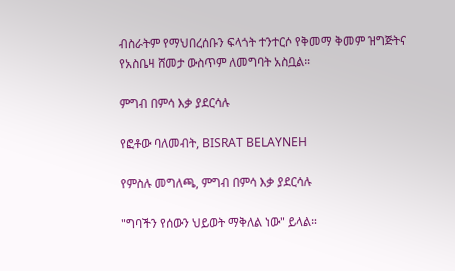ብስራትም የማህበረሰቡን ፍላጎት ተንተርሶ የቅመማ ቅመም ዝግጅትና የአስቤዛ ሸመታ ውስጥም ለመግባት አስቧል።

ምግብ በምሳ እቃ ያደርሳሉ

የፎቶው ባለመብት, BISRAT BELAYNEH

የምስሉ መግለጫ, ምግብ በምሳ እቃ ያደርሳሉ

"ግባችን የሰውን ህይወት ማቅለል ነው" ይላል።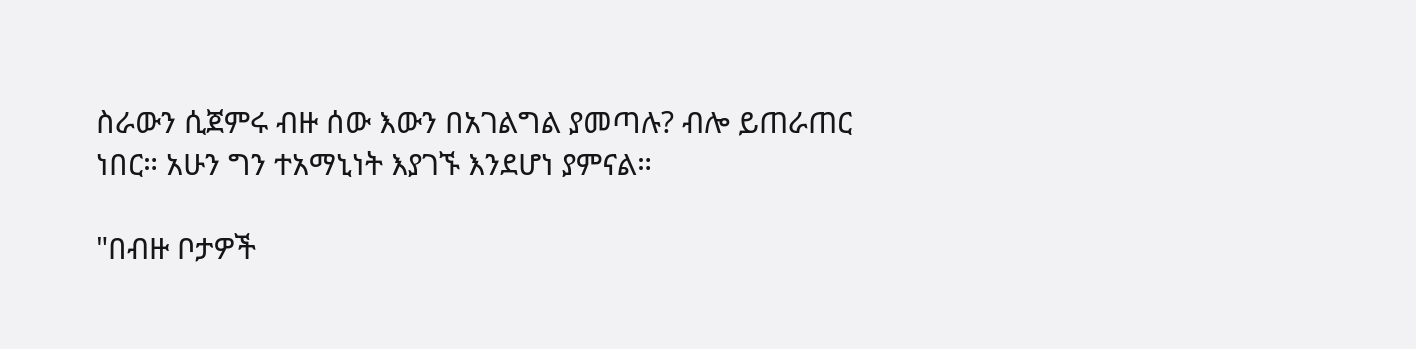ስራውን ሲጀምሩ ብዙ ሰው እውን በአገልግል ያመጣሉ? ብሎ ይጠራጠር ነበር። አሁን ግን ተአማኒነት እያገኙ እንደሆነ ያምናል።

"በብዙ ቦታዎች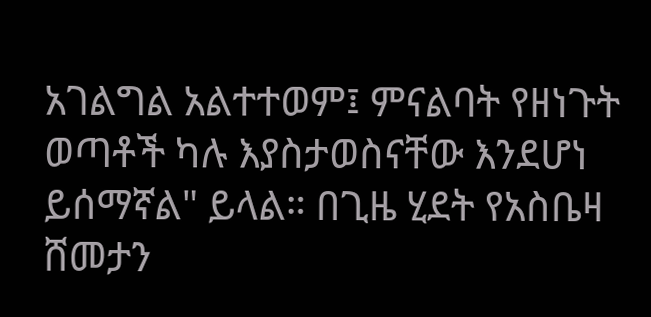አገልግል አልተተወም፤ ምናልባት የዘነጉት ወጣቶች ካሉ እያስታወስናቸው እንደሆነ ይሰማኛል" ይላል። በጊዜ ሂደት የአስቤዛ ሸመታን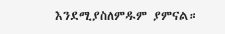እንደሚያስለምዱም ያምናል።